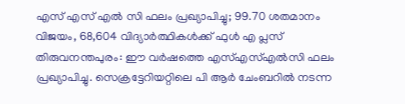എസ് എസ് എൽ സി ഫലം പ്രഖ്യാപിച്ചു; 99.70 ശതമാനം വിജയം, 68,604 വിദ്യാർത്ഥികൾക്ക് ഫുൾ എ പ്ലസ്
തിരുവനന്തപുരം: ഈ വർഷത്തെ എസ്എസ്എൽസി ഫലം പ്രഖ്യാപിച്ചു. സെക്രട്ടേറിയറ്റിലെ പി ആർ ചേംബറിൽ നടന്ന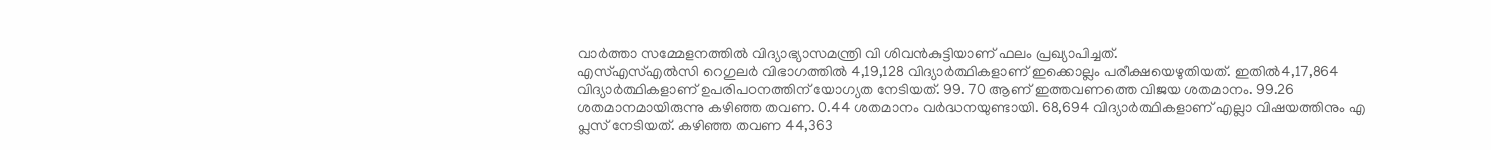വാർത്താ സമ്മേളനത്തിൽ വിദ്യാഭ്യാസമന്ത്രി വി ശിവൻകുട്ടിയാണ് ഫലം പ്രഖ്യാപിച്ചത്.
എസ്എസ്എൽസി റെഗുലർ വിഭാഗത്തിൽ 4,19,128 വിദ്യാർത്ഥികളാണ് ഇക്കൊല്ലം പരീക്ഷയെഴുതിയത്. ഇതിൽ4,17,864 വിദ്യാർത്ഥികളാണ് ഉപരിപഠനത്തിന് യോഗ്യത നേടിയത്. 99. 70 ആണ് ഇത്തവണത്തെ വിജയ ശതമാനം. 99.26 ശതമാനമായിരുന്നു കഴിഞ്ഞ തവണ. 0.44 ശതമാനം വർദ്ധനയുണ്ടായി. 68,694 വിദ്യാർത്ഥികളാണ് എല്ലാ വിഷയത്തിനും എ പ്ലസ് നേടിയത്. കഴിഞ്ഞ തവണ 44,363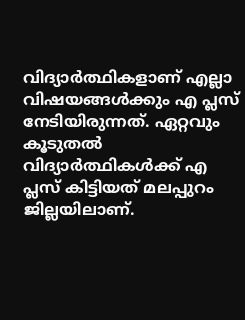വിദ്യാർത്ഥികളാണ് എല്ലാ വിഷയങ്ങൾക്കും എ പ്ലസ് നേടിയിരുന്നത്. ഏറ്റവും കൂടുതൽ വിദ്യാർത്ഥികൾക്ക് എ പ്ലസ് കിട്ടിയത് മലപ്പുറം ജില്ലയിലാണ്.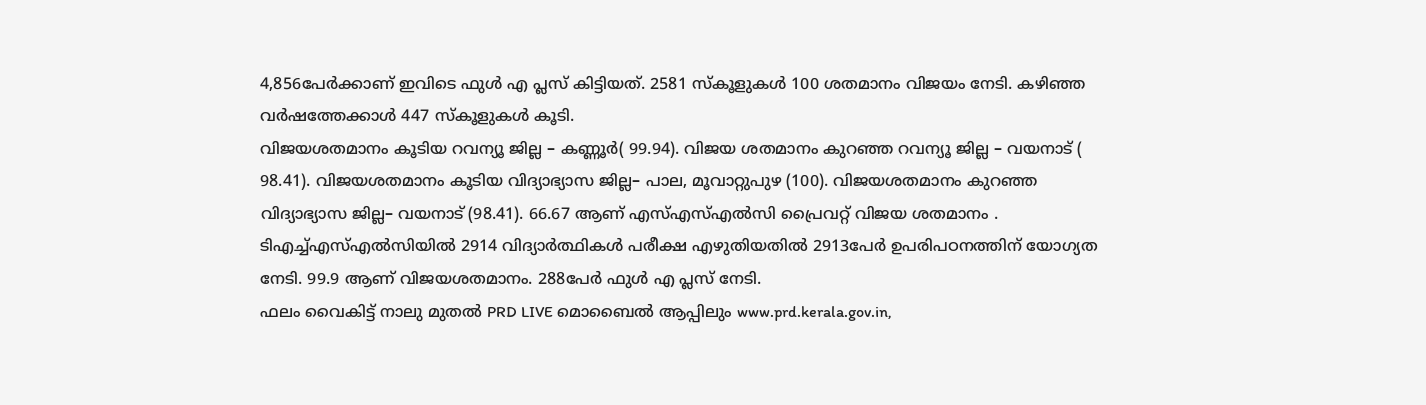4,856പേർക്കാണ് ഇവിടെ ഫുൾ എ പ്ലസ് കിട്ടിയത്. 2581 സ്കൂളുകൾ 100 ശതമാനം വിജയം നേടി. കഴിഞ്ഞ വർഷത്തേക്കാൾ 447 സ്കൂളുകൾ കൂടി.
വിജയശതമാനം കൂടിയ റവന്യൂ ജില്ല – കണ്ണൂർ( 99.94). വിജയ ശതമാനം കുറഞ്ഞ റവന്യൂ ജില്ല – വയനാട് ( 98.41). വിജയശതമാനം കൂടിയ വിദ്യാഭ്യാസ ജില്ല– പാല, മൂവാറ്റുപുഴ (100). വിജയശതമാനം കുറഞ്ഞ വിദ്യാഭ്യാസ ജില്ല– വയനാട് (98.41). 66.67 ആണ് എസ്എസ്എൽസി പ്രൈവറ്റ് വിജയ ശതമാനം .
ടിഎച്ച്എസ്എൽസിയിൽ 2914 വിദ്യാർത്ഥികൾ പരീക്ഷ എഴുതിയതിൽ 2913പേർ ഉപരിപഠനത്തിന് യോഗ്യത നേടി. 99.9 ആണ് വിജയശതമാനം. 288പേർ ഫുൾ എ പ്ലസ് നേടി.
ഫലം വൈകിട്ട് നാലു മുതൽ PRD LIVE മൊബൈൽ ആപ്പിലും www.prd.kerala.gov.in,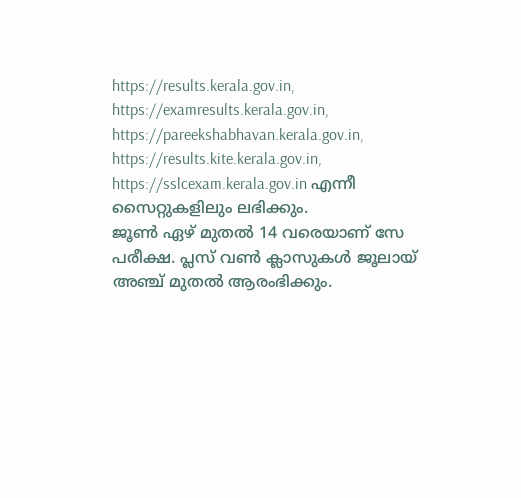https://results.kerala.gov.in, https://examresults.kerala.gov.in, https://pareekshabhavan.kerala.gov.in, https://results.kite.kerala.gov.in, https://sslcexam.kerala.gov.in എന്നീ സൈറ്റുകളിലും ലഭിക്കും.
ജൂൺ ഏഴ് മുതൽ 14 വരെയാണ് സേ പരീക്ഷ. പ്ലസ് വൺ ക്ലാസുകൾ ജൂലായ് അഞ്ച് മുതൽ ആരംഭിക്കും.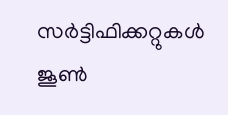സർട്ടിഫിക്കറ്റുകൾ ജൂൺ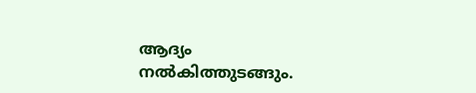ആദ്യം നൽകിത്തുടങ്ങും.